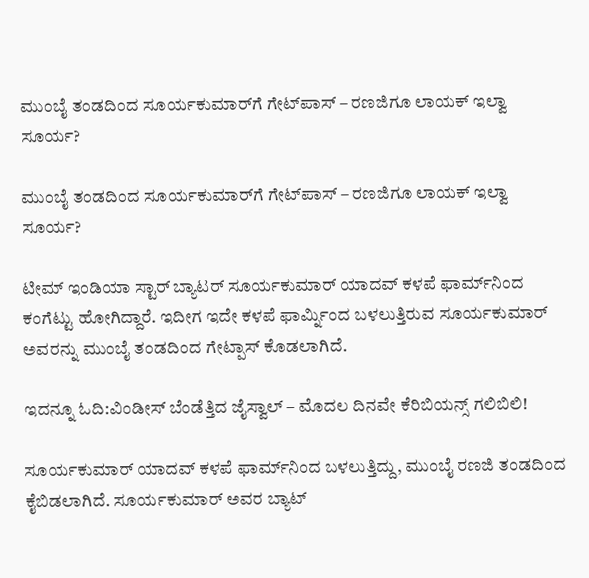ಮುಂಬೈ ತಂಡದಿಂದ ಸೂರ್ಯಕುಮಾರ್‌ಗೆ ಗೇಟ್‌ಪಾಸ್ – ರಣಜಿಗೂ ಲಾಯಕ್ ಇಲ್ವಾ ಸೂರ್ಯ?

ಮುಂಬೈ ತಂಡದಿಂದ ಸೂರ್ಯಕುಮಾರ್‌ಗೆ ಗೇಟ್‌ಪಾಸ್ – ರಣಜಿಗೂ ಲಾಯಕ್ ಇಲ್ವಾ ಸೂರ್ಯ?

ಟೀಮ್ ಇಂಡಿಯಾ ಸ್ಟಾರ್ ಬ್ಯಾಟರ್ ಸೂರ್ಯಕುಮಾರ್ ಯಾದವ್ ಕಳಪೆ ಫಾರ್ಮ್‌ನಿಂದ ಕಂಗೆಟ್ಟು ಹೋಗಿದ್ದಾರೆ. ಇದೀಗ ಇದೇ ಕಳಪೆ ಫಾರ್ಮ್ನಿಂದ ಬಳಲುತ್ತಿರುವ ಸೂರ್ಯಕುಮಾರ್ ಅವರನ್ನು ಮುಂಬೈ ತಂಡದಿಂದ ಗೇಟ್ಪಾಸ್ ಕೊಡಲಾಗಿದೆ.

ಇದನ್ನೂ ಓದಿ:ವಿಂಡೀಸ್ ಬೆಂಡೆತ್ತಿದ ಜೈಸ್ವಾಲ್ – ಮೊದಲ ದಿನವೇ ಕೆರಿಬಿಯನ್ಸ್ ಗಲಿಬಿಲಿ!

ಸೂರ್ಯಕುಮಾರ್ ಯಾದವ್ ಕಳಪೆ ಫಾರ್ಮ್‌ನಿಂದ ಬಳಲುತ್ತಿದ್ದು, ಮುಂಬೈ ರಣಜಿ ತಂಡದಿಂದ ಕೈಬಿಡಲಾಗಿದೆ. ಸೂರ್ಯಕುಮಾರ್ ಅವರ ಬ್ಯಾಟ್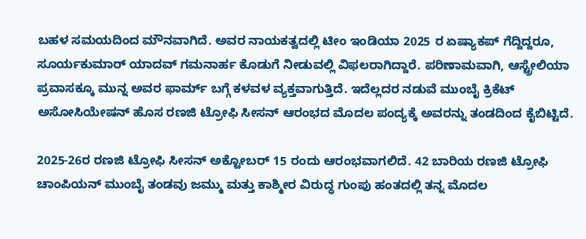ಬಹಳ ಸಮಯದಿಂದ ಮೌನವಾಗಿದೆ. ಅವರ ನಾಯಕತ್ವದಲ್ಲಿ ಟೀಂ ಇಂಡಿಯಾ 2025 ರ ಏಷ್ಯಾಕಪ್ ಗೆದ್ದಿದ್ದರೂ, ಸೂರ್ಯಕುಮಾರ್ ಯಾದವ್ ಗಮನಾರ್ಹ ಕೊಡುಗೆ ನೀಡುವಲ್ಲಿ ವಿಫಲರಾಗಿದ್ದಾರೆ. ಪರಿಣಾಮವಾಗಿ, ಆಸ್ಟ್ರೇಲಿಯಾ ಪ್ರವಾಸಕ್ಕೂ ಮುನ್ನ ಅವರ ಫಾರ್ಮ್ ಬಗ್ಗೆ ಕಳವಳ ವ್ಯಕ್ತವಾಗುತ್ತಿದೆ. ಇದೆಲ್ಲದರ ನಡುವೆ ಮುಂಬೈ ಕ್ರಿಕೆಟ್ ಅಸೋಸಿಯೇಷನ್ ಹೊಸ ರಣಜಿ ಟ್ರೋಫಿ ಸೀಸನ್ ಆರಂಭದ ಮೊದಲ ಪಂದ್ಯಕ್ಕೆ ಅವರನ್ನು ತಂಡದಿಂದ ಕೈಬಿಟ್ಟಿದೆ.

2025-26ರ ರಣಜಿ ಟ್ರೋಫಿ ಸೀಸನ್ ಅಕ್ಟೋಬರ್ 15 ರಂದು ಆರಂಭವಾಗಲಿದೆ. 42 ಬಾರಿಯ ರಣಜಿ ಟ್ರೋಫಿ ಚಾಂಪಿಯನ್ ಮುಂಬೈ ತಂಡವು ಜಮ್ಮು ಮತ್ತು ಕಾಶ್ಮೀರ ವಿರುದ್ಧ ಗುಂಪು ಹಂತದಲ್ಲಿ ತನ್ನ ಮೊದಲ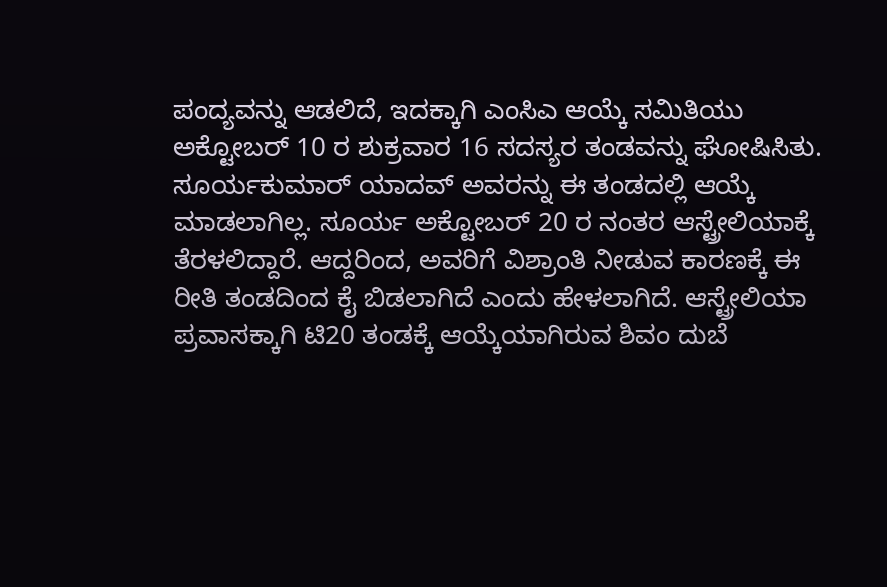ಪಂದ್ಯವನ್ನು ಆಡಲಿದೆ, ಇದಕ್ಕಾಗಿ ಎಂಸಿಎ ಆಯ್ಕೆ ಸಮಿತಿಯು ಅಕ್ಟೋಬರ್ 10 ರ ಶುಕ್ರವಾರ 16 ಸದಸ್ಯರ ತಂಡವನ್ನು ಘೋಷಿಸಿತು. ಸೂರ್ಯಕುಮಾರ್ ಯಾದವ್ ಅವರನ್ನು ಈ ತಂಡದಲ್ಲಿ ಆಯ್ಕೆ ಮಾಡಲಾಗಿಲ್ಲ. ಸೂರ್ಯ ಅಕ್ಟೋಬರ್ 20 ರ ನಂತರ ಆಸ್ಟ್ರೇಲಿಯಾಕ್ಕೆ ತೆರಳಲಿದ್ದಾರೆ. ಆದ್ದರಿಂದ, ಅವರಿಗೆ ವಿಶ್ರಾಂತಿ ನೀಡುವ ಕಾರಣಕ್ಕೆ ಈ ರೀತಿ ತಂಡದಿಂದ ಕೈ ಬಿಡಲಾಗಿದೆ ಎಂದು ಹೇಳಲಾಗಿದೆ. ಆಸ್ಟ್ರೇಲಿಯಾ ಪ್ರವಾಸಕ್ಕಾಗಿ ಟಿ20 ತಂಡಕ್ಕೆ ಆಯ್ಕೆಯಾಗಿರುವ ಶಿವಂ ದುಬೆ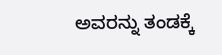ಅವರನ್ನು ತಂಡಕ್ಕೆ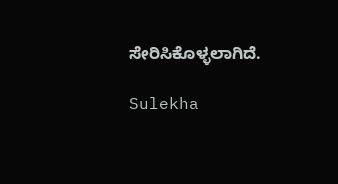ಸೇರಿಸಿಕೊಳ್ಳಲಾಗಿದೆ.

Sulekha